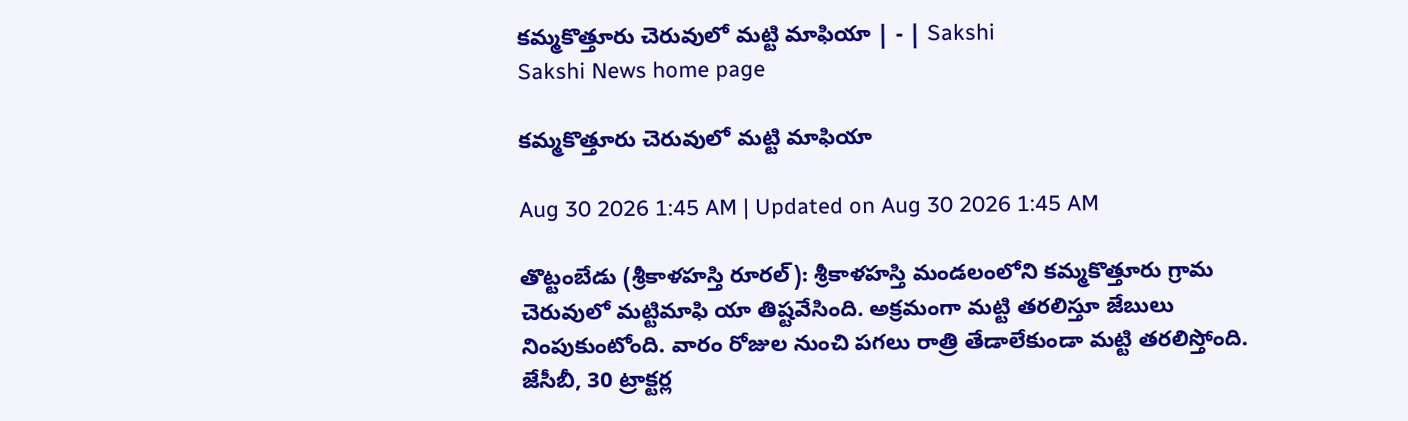కమ్మకొత్తూరు చెరువులో మట్టి మాఫియా | - | Sakshi
Sakshi News home page

కమ్మకొత్తూరు చెరువులో మట్టి మాఫియా

Aug 30 2026 1:45 AM | Updated on Aug 30 2026 1:45 AM

తొట్టంబేడు (శ్రీకాళహస్తి రూరల్‌): శ్రీకాళహస్తి మండలంలోని కమ్మకొత్తూరు గ్రామ చెరువులో మట్టిమాఫి యా తిష్టవేసింది. అక్రమంగా మట్టి తరలిస్తూ జేబులు నింపుకుంటోంది. వారం రోజుల నుంచి పగలు రాత్రి తేడాలేకుండా మట్టి తరలిస్తోంది. జేసీబీ, 30 ట్రాక్టర్ల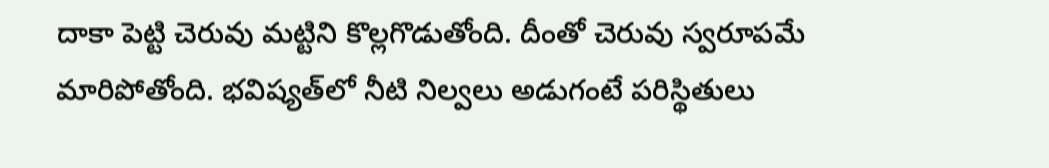దాకా పెట్టి చెరువు మట్టిని కొల్లగొడుతోంది. దీంతో చెరువు స్వరూపమే మారిపోతోంది. భవిష్యత్‌లో నీటి నిల్వలు అడుగంటే పరిస్థితులు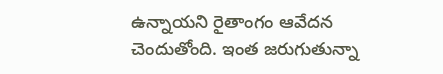ఉన్నాయని రైతాంగం ఆవేదన చెందుతోంది. ఇంత జరుగుతున్నా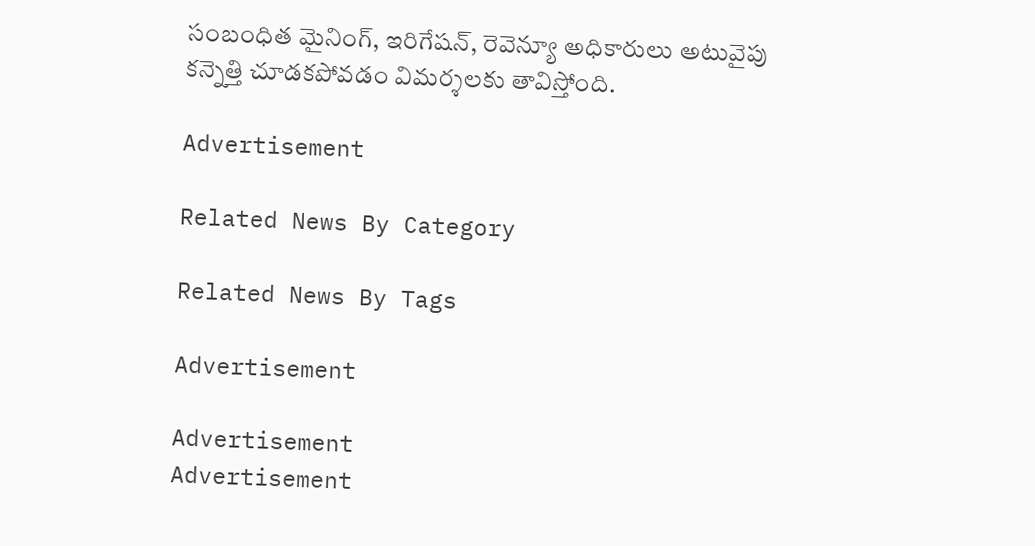సంబంధిత మైనింగ్‌, ఇరిగేషన్‌, రెవెన్యూ అధికారులు అటువైపు కన్నెత్తి చూడకపోవడం విమర్శలకు తావిస్తోంది.

Advertisement

Related News By Category

Related News By Tags

Advertisement

Advertisement
Advertisement